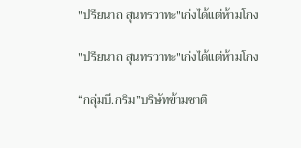"ปรียนาถ สุนทรวาทะ"เก่งได้แต่ห้ามโกง

"ปรียนาถ สุนทรวาทะ"เก่งได้แต่ห้ามโกง

“กลุ่มบี.กริม”บริษัทข้ามชาติ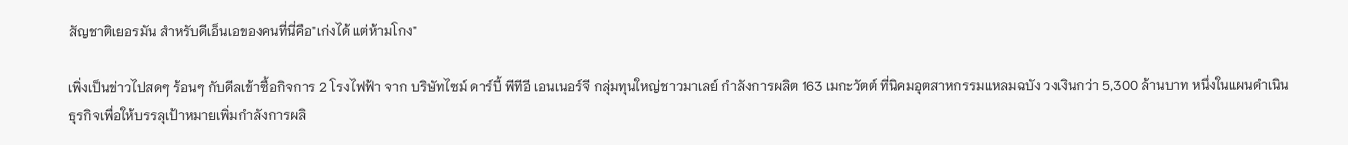สัญชาติเยอรมัน สำหรับดีเอ็นเอของคนที่นี่คือ"เก่งได้ แต่ห้ามโกง"

เพิ่งเป็นข่าวไปสดๆ ร้อนๆ กับดีลเข้าซื้อกิจการ 2 โรงไฟฟ้า จาก บริษัทไซม์ ดาร์บี้ พีทีอี เอนเนอร์จี กลุ่มทุนใหญ่ชาวมาเลย์ กำลังการผลิต 163 เมกะวัตต์ ที่นิคมอุตสาหกรรมแหลมฉบัง วงเงินกว่า 5,300 ล้านบาท หนึ่งในแผนดำเนินธุรกิจเพื่อให้บรรลุเป้าหมายเพิ่มกำลังการผลิ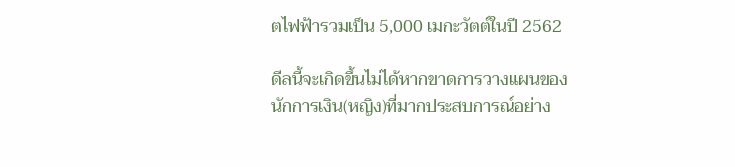ตไฟฟ้ารวมเป็น 5,000 เมกะวัตต์ในปี 2562

ดีลนี้จะเกิดขึ้นไม่ได้หากขาดการวางแผนของนักการเงิน(หญิง)ที่มากประสบการณ์อย่าง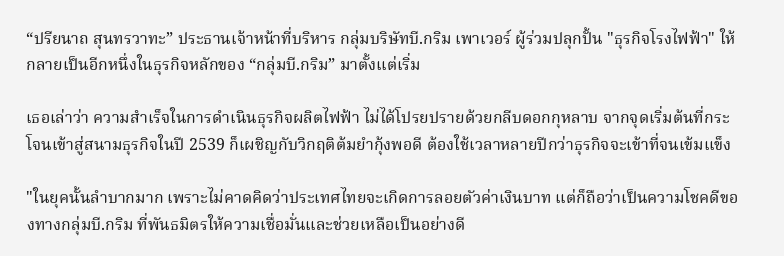“ปรียนาถ สุนทรวาทะ” ประธานเจ้าหน้าที่บริหาร กลุ่มบริษัทบี.กริม เพาเวอร์ ผู้ร่วมปลุกปั้น "ธุรกิจโรงไฟฟ้า" ให้กลายเป็นอีกหนึ่งในธุรกิจหลักของ “กลุ่มบี.กริม” มาตั้งแต่เริ่ม

เธอเล่าว่า ความสำเร็จในการดำเนินธุรกิจผลิตไฟฟ้า ไม่ได้โปรยปรายด้วยกลีบดอกกุหลาบ จากจุดเริ่มต้นที่กระโจนเข้าสู่สนามธุรกิจในปี 2539 ก็เผชิญกับวิกฤติต้มยำกุ้งพอดี ต้องใช้เวลาหลายปีกว่าธุรกิจจะเข้าที่จนเข้มแข็ง

"ในยุคนั้นลำบากมาก เพราะไม่คาดคิดว่าประเทศไทยจะเกิดการลอยตัวค่าเงินบาท แต่ก็ถือว่าเป็นความโชคดีของทางกลุ่มบี.กริม ที่พันธมิตรให้ความเชื่อมั่นและช่วยเหลือเป็นอย่างดี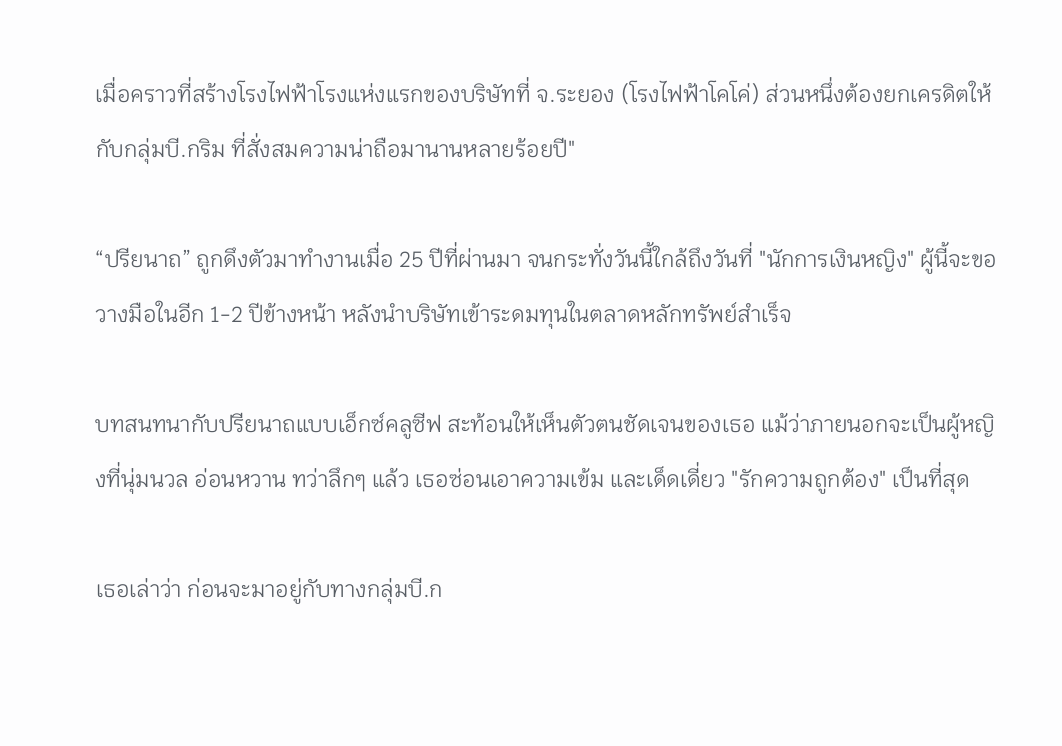เมื่อคราวที่สร้างโรงไฟฟ้าโรงแห่งแรกของบริษัทที่ จ.ระยอง (โรงไฟฟ้าโคโค่) ส่วนหนึ่งต้องยกเครดิตให้กับกลุ่มบี.กริม ที่สั่งสมความน่าถือมานานหลายร้อยปี"

“ปรียนาถ” ถูกดึงตัวมาทำงานเมื่อ 25 ปีที่ผ่านมา จนกระทั่งวันนี้ใกล้ถึงวันที่ "นักการเงินหญิง" ผู้นี้จะขอวางมือในอีก 1-2 ปีข้างหน้า หลังนำบริษัทเข้าระดมทุนในตลาดหลักทรัพย์สำเร็จ

บทสนทนากับปรียนาถแบบเอ็กซ์คลูซีฟ สะท้อนให้เห็นตัวตนชัดเจนของเธอ แม้ว่าภายนอกจะเป็นผู้หญิงที่นุ่มนวล อ่อนหวาน ทว่าลึกๆ แล้ว เธอซ่อนเอาความเข้ม และเด็ดเดี่ยว "รักความถูกต้อง" เป็นที่สุด

เธอเล่าว่า ก่อนจะมาอยู่กับทางกลุ่มบี.ก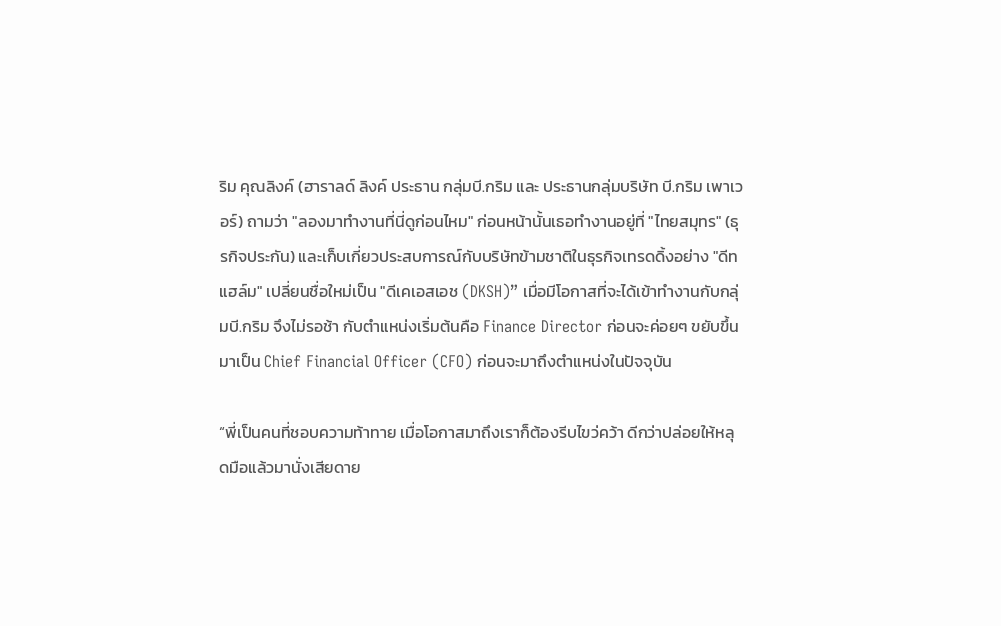ริม คุณลิงค์ (ฮาราลด์ ลิงค์ ประธาน กลุ่มบี.กริม และ ประธานกลุ่มบริษัท บี.กริม เพาเวอร์) ถามว่า "ลองมาทำงานที่นี่ดูก่อนไหม" ก่อนหน้านั้นเธอทำงานอยู่ที่ "ไทยสมุทร" (ธุรกิจประกัน) และเก็บเกี่ยวประสบการณ์กับบริษัทข้ามชาติในธุรกิจเทรดดิ้งอย่าง "ดีทแฮล์ม" เปลี่ยนชื่อใหม่เป็น "ดีเคเอสเอช (DKSH)” เมื่อมีโอกาสที่จะได้เข้าทำงานกับกลุ่มบี.กริม จึงไม่รอช้า กับตำแหน่งเริ่มต้นคือ Finance Director ก่อนจะค่อยๆ ขยับขึ้นมาเป็น Chief Financial Officer (CFO) ก่อนจะมาถึงตำแหน่งในปัจจุบัน

“พี่เป็นคนที่ชอบความท้าทาย เมื่อโอกาสมาถึงเราก็ต้องรีบไขว่คว้า ดีกว่าปล่อยให้หลุดมือแล้วมานั่งเสียดาย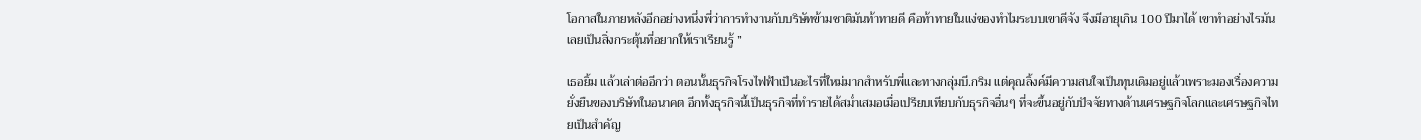โอกาสในภายหลังอีกอย่างหนึ่งพี่ว่าการทำงานกับบริษัทข้ามชาติมันท้าทายดี คือท้าทายในแง่ของทำไมระบบเขาดีจัง จึงมีอายุเกิน 100 ปีมาได้ เขาทำอย่างไรมันเลยเป็นสิ่งกระตุ้นที่อยากให้เราเรียนรู้ ”

เธอยิ้ม แล้วเล่าต่ออีกว่า ตอนนั้นธุรกิจโรงไฟฟ้าเป็นอะไรที่ใหม่มากสำหรับพี่และทางกลุ่มบี.กริม แต่คุณลิ้งค์มีความสนใจเป็นทุนเดิมอยู่แล้วเพราะมองเรื่องความยั่งยืนของบริษัทในอนาคต อีกทั้งธุรกิจนี้เป็นธุรกิจที่ทำรายได้สม่ำเสมอเมื่อเปรียบเทียบกับธุรกิจอื่นๆ ที่จะขึ้นอยู่กับปัจจัยทางด้านเศรษฐกิจโลกและเศรษฐกิจไทยเป็นสำคัญ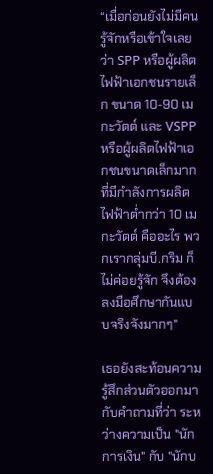“เมื่อก่อนยังไม่มีคนรู้จักหรือเข้าใจเลยว่า SPP หรือผู้ผลิตไฟฟ้าเอกชนรายเล็ก ขนาด 10-90 เมกะวัตต์ และ VSPP หรือผู้ผลิตไฟฟ้าเอกชนขนาดเล็กมากที่มีกำลังการผลิตไฟฟ้าต่ำกว่า 10 เมกะวัตต์ คืออะไร พวกเรากลุ่มบี.กริม ก็ไม่ค่อยรู้จัก จึงต้องลงมือศึกษากันแบบจริงจังมากๆ"

เธอยังสะท้อนความรู้สึกส่วนตัวออกมา กับคำถามที่ว่า ระหว่างความเป็น "นักการเงิน" กับ "นักบ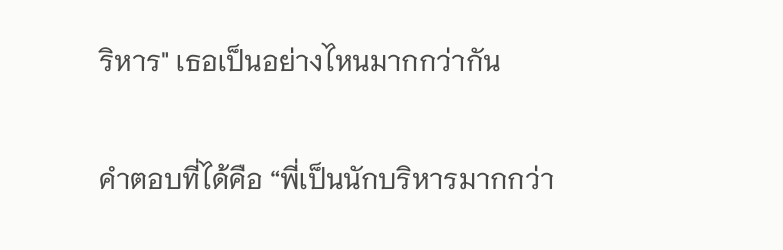ริหาร" เธอเป็นอย่างไหนมากกว่ากัน

คำตอบที่ได้คือ “พี่เป็นนักบริหารมากกว่า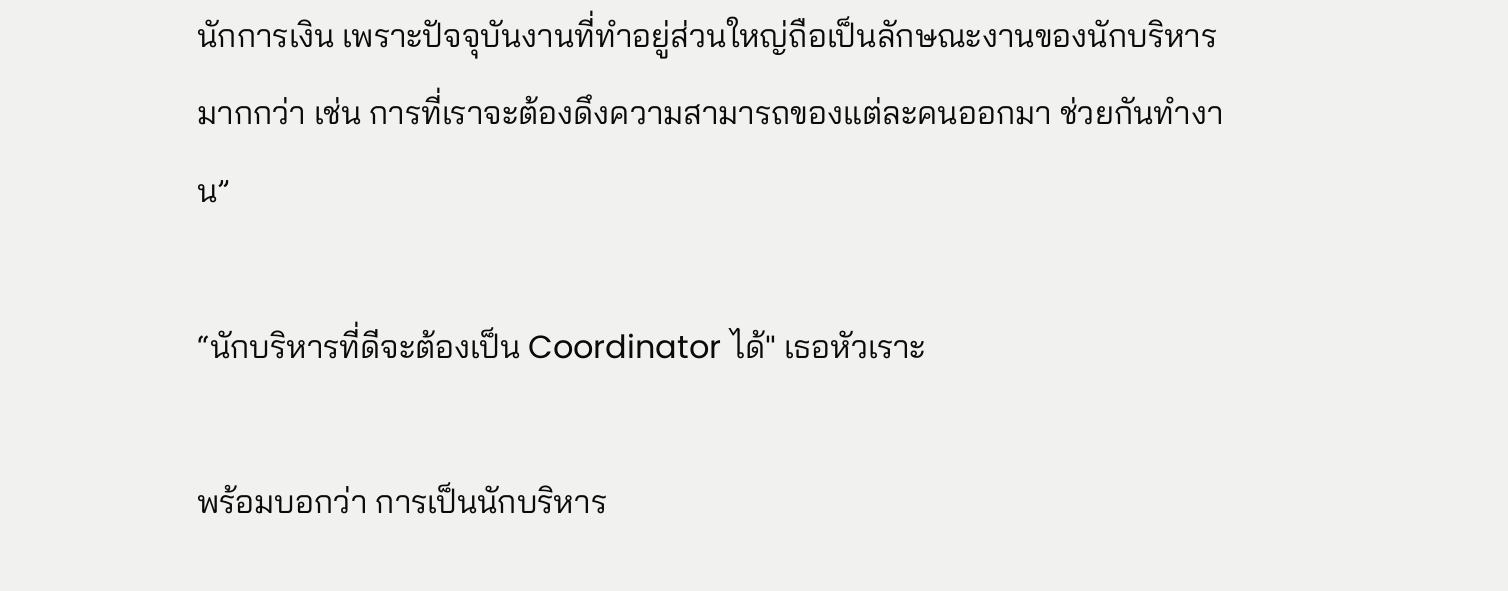นักการเงิน เพราะปัจจุบันงานที่ทำอยู่ส่วนใหญ่ถือเป็นลักษณะงานของนักบริหารมากกว่า เช่น การที่เราจะต้องดึงความสามารถของแต่ละคนออกมา ช่วยกันทำงาน”

“นักบริหารที่ดีจะต้องเป็น Coordinator ได้" เธอหัวเราะ

พร้อมบอกว่า การเป็นนักบริหาร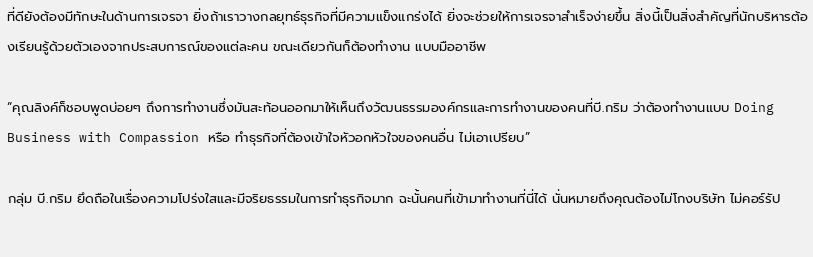ที่ดียังต้องมีทักษะในด้านการเจรจา ยิ่งถ้าเราวางกลยุทธ์ธุรกิจที่มีความแข็งแกร่งได้ ยิ่งจะช่วยให้การเจรจาสำเร็จง่ายขึ้น สิ่งนี้เป็นสิ่งสำคัญที่นักบริหารต้องเรียนรู้ด้วยตัวเองจากประสบการณ์ของแต่ละคน ขณะเดียวกันก็ต้องทำงาน แบบมืออาชีพ

“คุณลิงค์ก็ชอบพูดบ่อยๆ ถึงการทำงานซึ่งมันสะท้อนออกมาให้เห็นถึงวัฒนธรรมองค์กรและการทำงานของคนที่บี.กริม ว่าต้องทำงานแบบ Doing Business with Compassion หรือ ทำธุรกิจที่ต้องเข้าใจหัวอกหัวใจของคนอื่น ไม่เอาเปรียบ”

กลุ่ม บี.กริม ยึดถือในเรื่องความโปร่งใสและมีจริยธรรมในการทำธุรกิจมาก ฉะนั้นคนที่เข้ามาทำงานที่นี่ได้ นั่นหมายถึงคุณต้องไม่โกงบริษัท ไม่คอร์รัป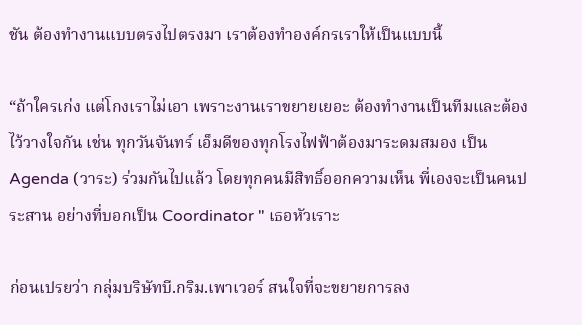ชัน ต้องทำงานแบบตรงไปตรงมา เราต้องทำองค์กรเราให้เป็นแบบนี้

“ถ้าใครเก่ง แต่โกงเราไม่เอา เพราะงานเราขยายเยอะ ต้องทำงานเป็นทีมและต้องไว้วางใจกัน เช่น ทุกวันจันทร์ เอ็มดีของทุกโรงไฟฟ้าต้องมาระดมสมอง เป็น Agenda (วาระ) ร่วมกันไปแล้ว โดยทุกคนมีสิทธิ์ออกความเห็น พี่เองจะเป็นคนประสาน อย่างที่บอกเป็น Coordinator " เธอหัวเราะ

ก่อนเปรยว่า กลุ่มบริษัทบี.กริม.เพาเวอร์ สนใจที่จะขยายการลง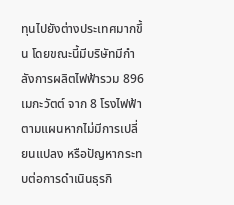ทุนไปยังต่างประเทศมากขึ้น โดยขณะนี้มีบริษัทมีกำลังการผลิตไฟฟ้ารวม 896 เมกะวัตต์ จาก 8 โรงไฟฟ้า ตามแผนหากไม่มีการเปลี่ยนแปลง หรือปัญหากระทบต่อการดำเนินธุรกิ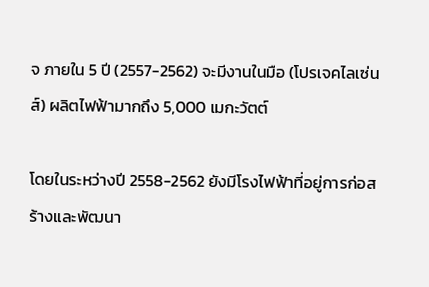จ ภายใน 5 ปี (2557-2562) จะมีงานในมือ (โปรเจคไลเซ่นส์) ผลิตไฟฟ้ามากถึง 5,000 เมกะวัตต์

โดยในระหว่างปี 2558-2562 ยังมีโรงไฟฟ้าที่อยู่การก่อสร้างและพัฒนา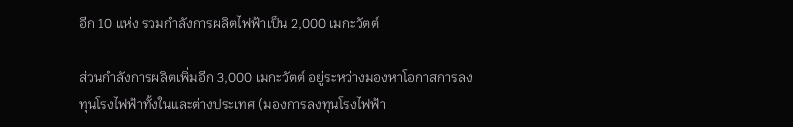อีก 10 แห่ง รวมกำลังการผลิตไฟฟ้าเป็น 2,000 เมกะวัตต์

ส่วนกำลังการผลิตเพิ่มอีก 3,000 เมกะวัตต์ อยู่ระหว่างมองหาโอกาสการลงทุนโรงไฟฟ้าทั้งในและต่างประเทศ (มองการลงทุนโรงไฟฟ้า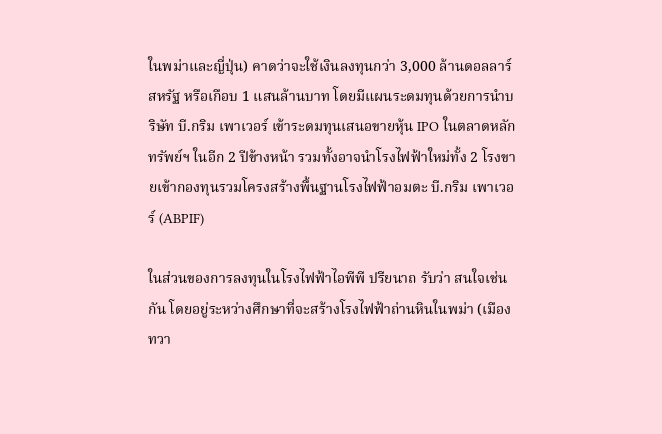ในพม่าและญี่ปุ่น) คาดว่าจะใช้เงินลงทุนกว่า 3,000 ล้านดอลลาร์สหรัฐ หรือเกือบ 1 แสนล้านบาท โดยมีแผนระดมทุนด้วยการนำบริษัท บี.กริม เพาเวอร์ เข้าระดมทุนเสนอขายหุ้น IPO ในตลาดหลักทรัพย์ฯ ในอีก 2 ปีข้างหน้า รวมทั้งอาจนำโรงไฟฟ้าใหม่ทั้ง 2 โรงขายเข้ากองทุนรวมโครงสร้างพื้นฐานโรงไฟฟ้าอมตะ บี.กริม เพาเวอร์ (ABPIF)

ในส่วนของการลงทุนในโรงไฟฟ้าไอพีพี ปรียนาถ รับว่า สนใจเช่นกัน โดยอยู่ระหว่างศึกษาที่จะสร้างโรงไฟฟ้าถ่านหินในพม่า (เมืองทวา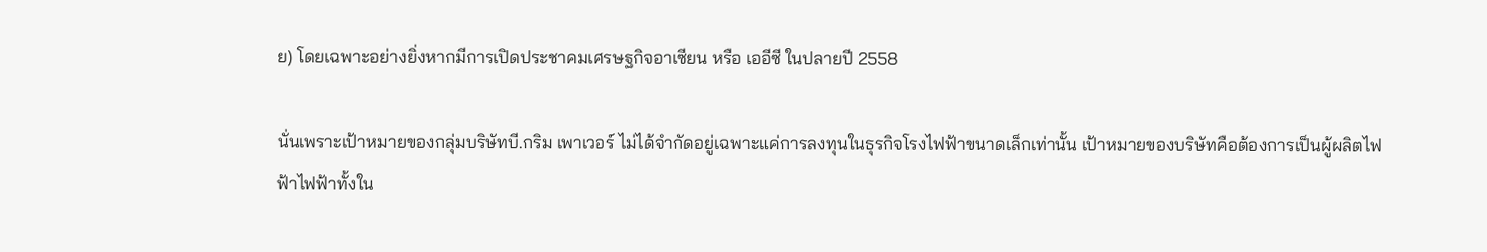ย) โดยเฉพาะอย่างยิ่งหากมีการเปิดประชาคมเศรษฐกิจอาเซียน หรือ เออีซี ในปลายปี 2558

นั่นเพราะเป้าหมายของกลุ่มบริษัทบี.กริม เพาเวอร์ ไม่ได้จำกัดอยู่เฉพาะแค่การลงทุนในธุรกิจโรงไฟฟ้าขนาดเล็กเท่านั้น เป้าหมายของบริษัทคือต้องการเป็นผู้ผลิตไฟฟ้าไฟฟ้าทั้งใน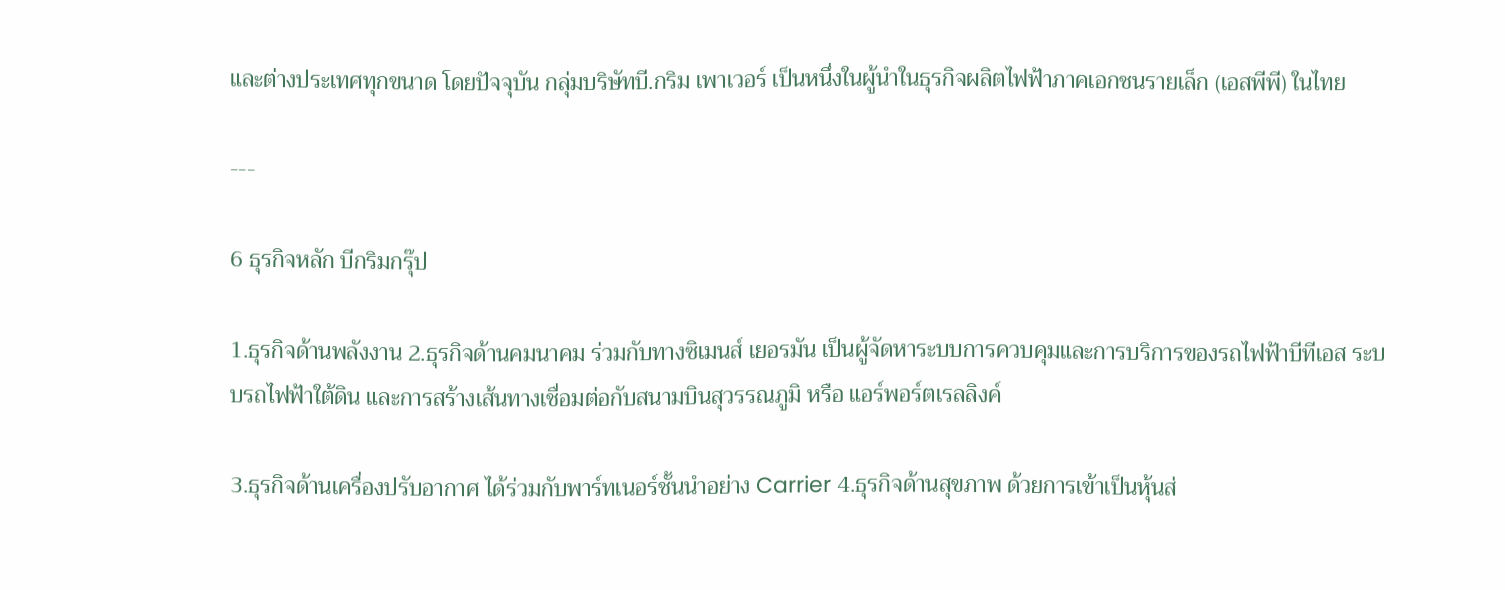และต่างประเทศทุกขนาด โดยปัจจุบัน กลุ่มบริษัทบี.กริม เพาเวอร์ เป็นหนึ่งในผู้นำในธุรกิจผลิตไฟฟ้าภาคเอกชนรายเล็ก (เอสพีพี) ในไทย

---

6 ธุรกิจหลัก บีกริมกรุ๊ป

1.ธุรกิจด้านพลังงาน 2.ธุรกิจด้านคมนาคม ร่วมกับทางซิเมนส์ เยอรมัน เป็นผู้จัดหาระบบการควบคุมและการบริการของรถไฟฟ้าบีทีเอส ระบบรถไฟฟ้าใต้ดิน และการสร้างเส้นทางเชื่อมต่อกับสนามบินสุวรรณภูมิ หรือ แอร์พอร์ตเรลลิงค์

3.ธุรกิจด้านเครื่องปรับอากาศ ได้ร่วมกับพาร์ทเนอร์ชั้นนำอย่าง Carrier 4.ธุรกิจด้านสุขภาพ ด้วยการเข้าเป็นหุ้นส่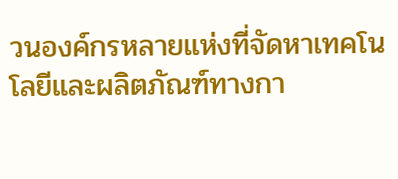วนองค์กรหลายแห่งที่จัดหาเทคโนโลยีและผลิตภัณฑ์ทางกา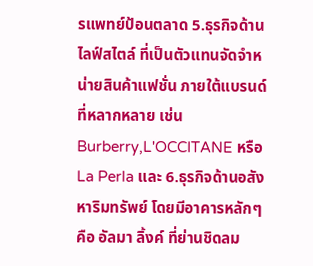รแพทย์ป้อนตลาด 5.ธุรกิจด้านไลฟ์สไตล์ ที่เป็นตัวแทนจัดจำหน่ายสินค้าแฟชั่น ภายใต้แบรนด์ที่หลากหลาย เช่น Burberry,L'OCCITANE หรือ La Perla และ 6.ธุรกิจด้านอสังหาริมทรัพย์ โดยมีอาคารหลักๆ คือ อัลมา ลิ้งค์ ที่ย่านชิดลม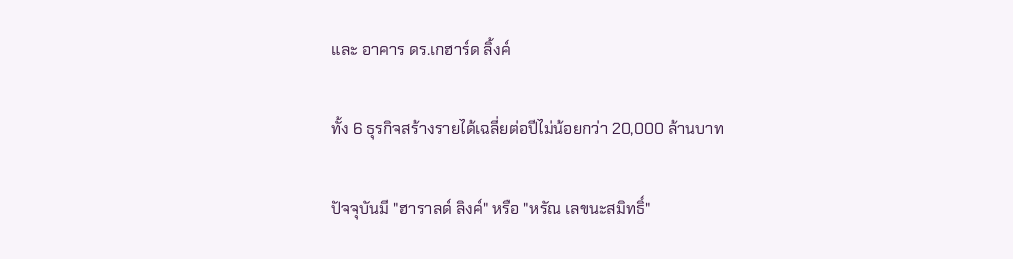และ อาคาร ดร.เกฮาร์ด ลิ้งค์

ทั้ง 6 ธุรกิจสร้างรายได้เฉลี่ยต่อปีไม่น้อยกว่า 20,000 ล้านบาท

ปัจจุบันมี "ฮาราลด์ ลิงค์" หรือ "หรัณ เลขนะสมิทธิ์"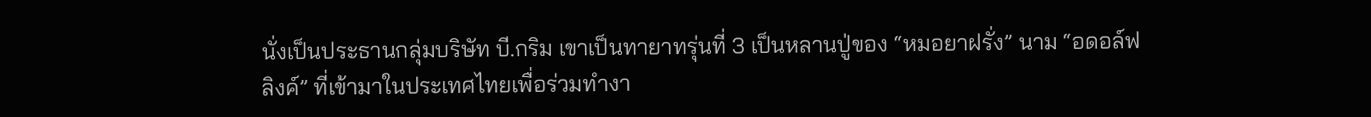นั่งเป็นประธานกลุ่มบริษัท บี.กริม เขาเป็นทายาทรุ่นที่ 3 เป็นหลานปู่ของ “หมอยาฝรั่ง” นาม “อดอล์ฟ ลิงค์” ที่เข้ามาในประเทศไทยเพื่อร่วมทำงา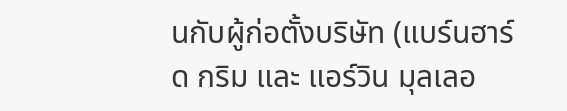นกับผู้ก่อตั้งบริษัท (แบร์นฮาร์ด กริม และ แอร์วิน มุลเลอ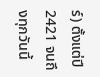ร์) ตั้งแต่ปี 2421 จนถึงทุกวันนี้